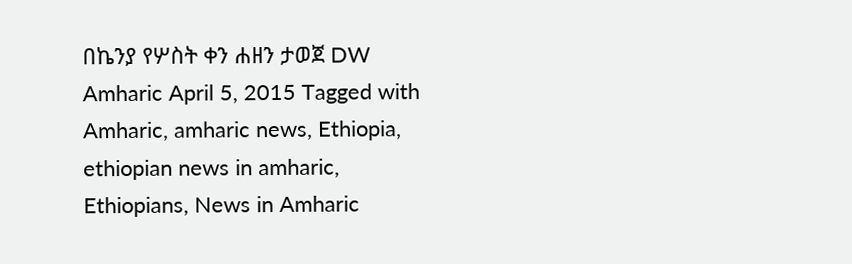በኬንያ የሦስት ቀን ሐዘን ታወጀ DW Amharic April 5, 2015 Tagged with Amharic, amharic news, Ethiopia, ethiopian news in amharic, Ethiopians, News in Amharic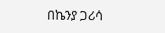በኬንያ ጋሪሳ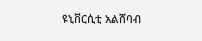ዩኒቨርሲቲ አልሸባብ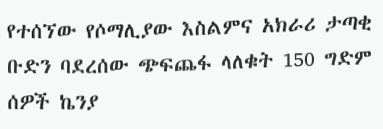የተሰኘው የሶማሊያው እስልምና አክራሪ ታጣቂ ቡድን ባደረሰው ጭፍጨፋ ላለቁት 150 ግድም ሰዎች ኬንያ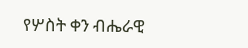የሦስት ቀን ብሔራዊ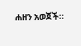ሐዘን አወጀች።